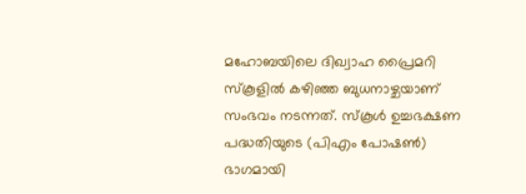മഹോബയിലെ ദിഖ്വാഹ പ്രൈമറി സ്കൂളിൽ കഴിഞ്ഞ ബുധനാഴ്ചയാണ് സംഭവം നടന്നത്. സ്കൂൾ ഉച്ചഭക്ഷണ പദ്ധതിയുടെ (പിഎം പോഷൺ) ഭാഗമായി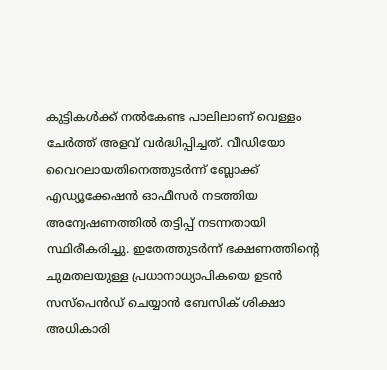കുട്ടികൾക്ക് നൽകേണ്ട പാലിലാണ് വെള്ളം ചേർത്ത് അളവ് വർദ്ധിപ്പിച്ചത്. വീഡിയോ വൈറലായതിനെത്തുടർന്ന് ബ്ലോക്ക് എഡ്യൂക്കേഷൻ ഓഫീസർ നടത്തിയ അന്വേഷണത്തിൽ തട്ടിപ്പ് നടന്നതായി സ്ഥിരീകരിച്ചു. ഇതേത്തുടർന്ന് ഭക്ഷണത്തിന്റെ ചുമതലയുള്ള പ്രധാനാധ്യാപികയെ ഉടൻ സസ്പെൻഡ് ചെയ്യാൻ ബേസിക് ശിക്ഷാ അധികാരി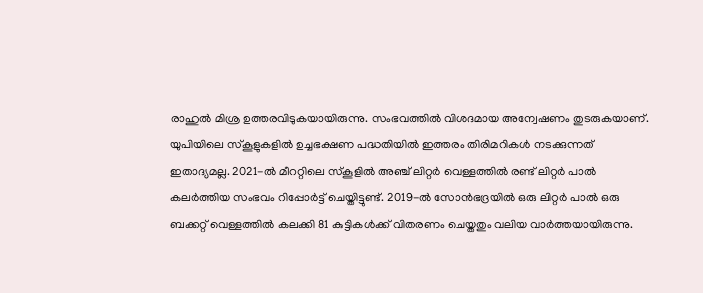രാഹുൽ മിശ്ര ഉത്തരവിടുകയായിരുന്നു. സംഭവത്തിൽ വിശദമായ അന്വേഷണം തുടരുകയാണ്.
യുപിയിലെ സ്കൂളുകളിൽ ഉച്ചഭക്ഷണ പദ്ധതിയിൽ ഇത്തരം തിരിമറികൾ നടക്കുന്നത് ഇതാദ്യമല്ല. 2021-ൽ മീററ്റിലെ സ്കൂളിൽ അഞ്ച് ലിറ്റർ വെള്ളത്തിൽ രണ്ട് ലിറ്റർ പാൽ കലർത്തിയ സംഭവം റിപ്പോർട്ട് ചെയ്തിട്ടുണ്ട്. 2019-ൽ സോൻഭദ്രയിൽ ഒരു ലിറ്റർ പാൽ ഒരു ബക്കറ്റ് വെള്ളത്തിൽ കലക്കി 81 കുട്ടികൾക്ക് വിതരണം ചെയ്തതും വലിയ വാർത്തയായിരുന്നു.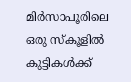മിർസാപൂരിലെ ഒരു സ്കൂളിൽ കുട്ടികൾക്ക്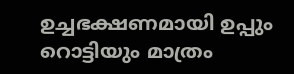ഉച്ചഭക്ഷണമായി ഉപ്പും റൊട്ടിയും മാത്രം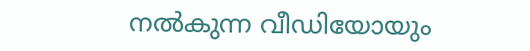നൽകുന്ന വീഡിയോയും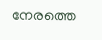നേരത്തെ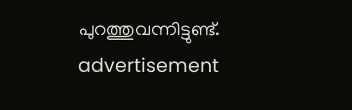പുറത്തുവന്നിട്ടുണ്ട്.
advertisement